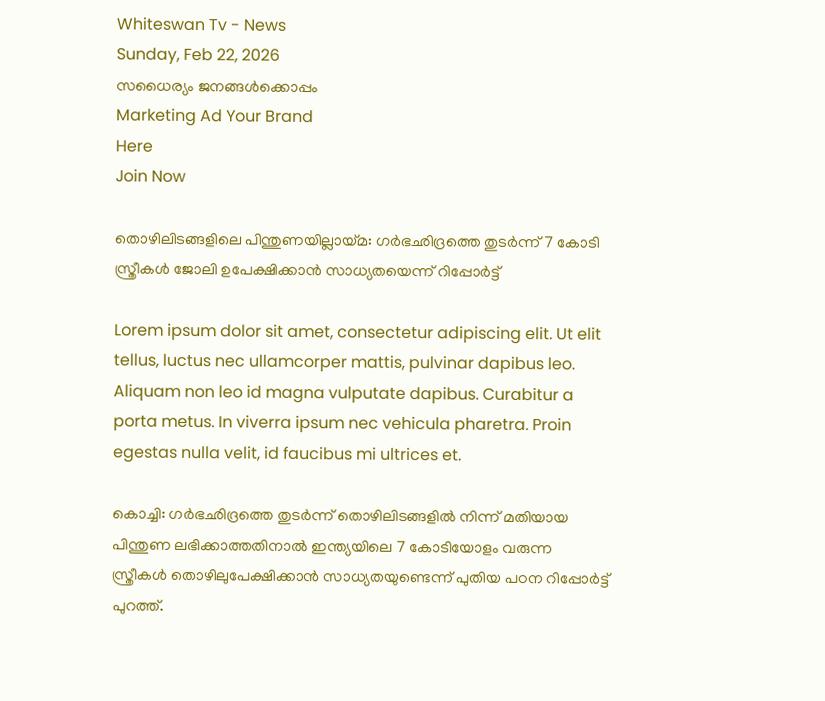Whiteswan Tv - News
Sunday, Feb 22, 2026
സധൈര്യം ജനങ്ങൾക്കൊപ്പം
Marketing Ad Your Brand
Here
Join Now

തൊഴിലിടങ്ങളിലെ പിന്തുണയില്ലായ്മ: ഗര്‍ഭഛിദ്രത്തെ തുടര്‍ന്ന് 7 കോടി സ്ത്രീകള്‍ ജോലി ഉപേക്ഷിക്കാന്‍ സാധ്യതയെന്ന് റിപ്പോര്‍ട്ട്

Lorem ipsum dolor sit amet, consectetur adipiscing elit. Ut elit tellus, luctus nec ullamcorper mattis, pulvinar dapibus leo. Aliquam non leo id magna vulputate dapibus. Curabitur a porta metus. In viverra ipsum nec vehicula pharetra. Proin egestas nulla velit, id faucibus mi ultrices et.

കൊച്ചി: ഗര്‍ഭഛിദ്രത്തെ തുടര്‍ന്ന് തൊഴിലിടങ്ങളില്‍ നിന്ന് മതിയായ പിന്തുണ ലഭിക്കാത്തതിനാല്‍ ഇന്ത്യയിലെ 7 കോടിയോളം വരുന്ന സ്ത്രീകള്‍ തൊഴിലുപേക്ഷിക്കാന്‍ സാധ്യതയുണ്ടെന്ന് പുതിയ പഠന റിപ്പോര്‍ട്ട് പുറത്ത്.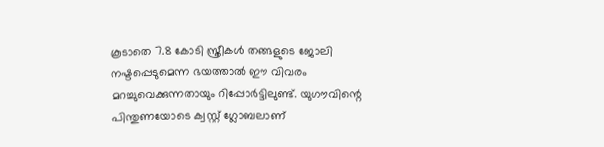കൂടാതെ 7.8 കോടി സ്ത്രീകള്‍ തങ്ങളുടെ ജോലി നഷ്ടപ്പെടുമെന്ന ഭയത്താല്‍ ഈ വിവരം മറച്ചുവെക്കുന്നതായും റിപ്പോര്‍ട്ടിലുണ്ട്. യുഗൗവിന്റെ പിന്തുണയോടെ ക്വസ്റ്റ് ഗ്ലോബലാണ്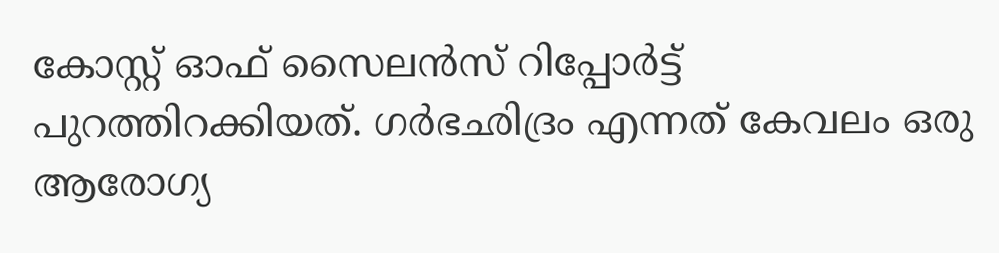കോസ്റ്റ് ഓഫ് സൈലന്‍സ് റിപ്പോര്‍ട്ട് പുറത്തിറക്കിയത്. ഗര്‍ഭഛിദ്രം എന്നത് കേവലം ഒരു ആരോഗ്യ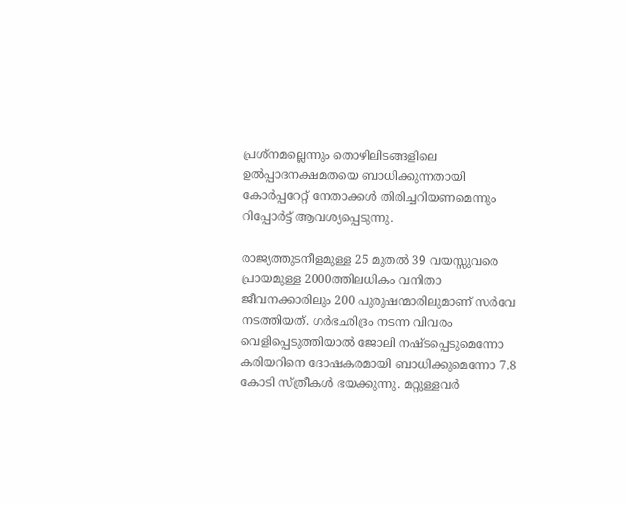പ്രശ്‌നമല്ലെന്നും തൊഴിലിടങ്ങളിലെ ഉല്‍പ്പാദനക്ഷമതയെ ബാധിക്കുന്നതായി കോര്‍പ്പറേറ്റ് നേതാക്കള്‍ തിരിച്ചറിയണമെന്നും റിപ്പോര്‍ട്ട് ആവശ്യപ്പെടുന്നു.

രാജ്യത്തുടനീളമുള്ള 25 മുതല്‍ 39 വയസ്സുവരെ പ്രായമുള്ള 2000ത്തിലധികം വനിതാ ജീവനക്കാരിലും 200 പുരുഷന്മാരിലുമാണ് സര്‍വേ നടത്തിയത്. ഗര്‍ഭഛിദ്രം നടന്ന വിവരം വെളിപ്പെടുത്തിയാല്‍ ജോലി നഷ്ടപ്പെടുമെന്നോ കരിയറിനെ ദോഷകരമായി ബാധിക്കുമെന്നോ 7.8 കോടി സ്ത്രീകള്‍ ഭയക്കുന്നു. മറ്റുള്ളവര്‍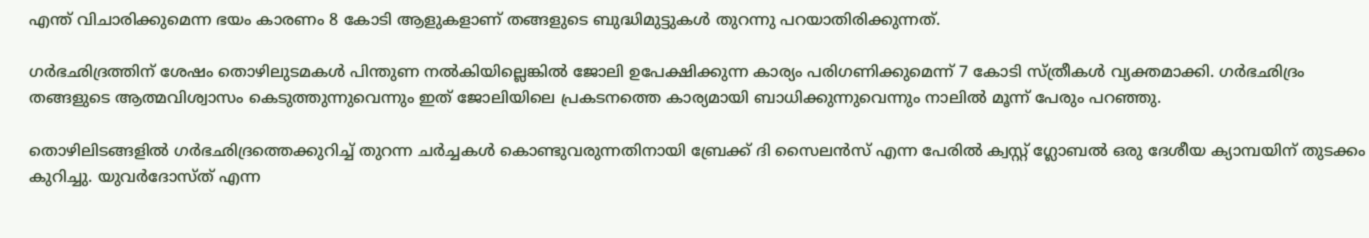എന്ത് വിചാരിക്കുമെന്ന ഭയം കാരണം 8 കോടി ആളുകളാണ് തങ്ങളുടെ ബുദ്ധിമുട്ടുകള്‍ തുറന്നു പറയാതിരിക്കുന്നത്.

ഗര്‍ഭഛിദ്രത്തിന് ശേഷം തൊഴിലുടമകള്‍ പിന്തുണ നല്‍കിയില്ലെങ്കില്‍ ജോലി ഉപേക്ഷിക്കുന്ന കാര്യം പരിഗണിക്കുമെന്ന് 7 കോടി സ്ത്രീകള്‍ വ്യക്തമാക്കി. ഗര്‍ഭഛിദ്രം തങ്ങളുടെ ആത്മവിശ്വാസം കെടുത്തുന്നുവെന്നും ഇത് ജോലിയിലെ പ്രകടനത്തെ കാര്യമായി ബാധിക്കുന്നുവെന്നും നാലില്‍ മൂന്ന് പേരും പറഞ്ഞു.

തൊഴിലിടങ്ങളില്‍ ഗര്‍ഭഛിദ്രത്തെക്കുറിച്ച് തുറന്ന ചര്‍ച്ചകള്‍ കൊണ്ടുവരുന്നതിനായി ബ്രേക്ക് ദി സൈലന്‍സ് എന്ന പേരില്‍ ക്വസ്റ്റ് ഗ്ലോബല്‍ ഒരു ദേശീയ ക്യാമ്പയിന് തുടക്കം കുറിച്ചു. യുവര്‍ദോസ്ത് എന്ന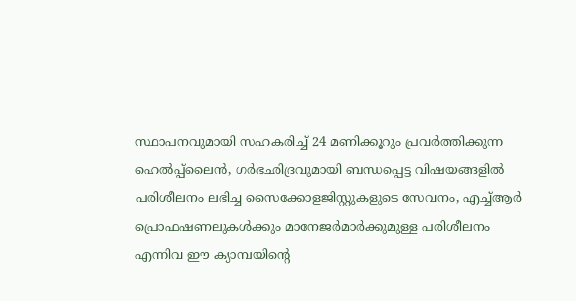സ്ഥാപനവുമായി സഹകരിച്ച് 24 മണിക്കൂറും പ്രവര്‍ത്തിക്കുന്ന ഹെല്‍പ്പ്ലൈന്‍, ഗര്‍ഭഛിദ്രവുമായി ബന്ധപ്പെട്ട വിഷയങ്ങളില്‍ പരിശീലനം ലഭിച്ച സൈക്കോളജിസ്റ്റുകളുടെ സേവനം, എച്ച്ആര്‍ പ്രൊഫഷണലുകള്‍ക്കും മാനേജര്‍മാര്‍ക്കുമുള്ള പരിശീലനം എന്നിവ ഈ ക്യാമ്പയിന്റെ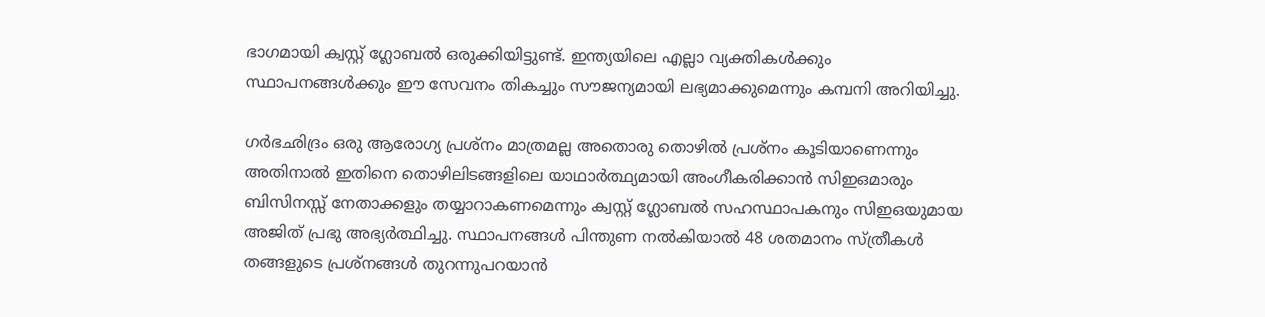ഭാഗമായി ക്വസ്റ്റ് ഗ്ലോബല്‍ ഒരുക്കിയിട്ടുണ്ട്. ഇന്ത്യയിലെ എല്ലാ വ്യക്തികള്‍ക്കും സ്ഥാപനങ്ങള്‍ക്കും ഈ സേവനം തികച്ചും സൗജന്യമായി ലഭ്യമാക്കുമെന്നും കമ്പനി അറിയിച്ചു.

ഗര്‍ഭഛിദ്രം ഒരു ആരോഗ്യ പ്രശ്‌നം മാത്രമല്ല അതൊരു തൊഴില്‍ പ്രശ്‌നം കൂടിയാണെന്നും അതിനാല്‍ ഇതിനെ തൊഴിലിടങ്ങളിലെ യാഥാര്‍ത്ഥ്യമായി അംഗീകരിക്കാന്‍ സിഇഒമാരും ബിസിനസ്സ് നേതാക്കളും തയ്യാറാകണമെന്നും ക്വസ്റ്റ് ഗ്ലോബല്‍ സഹസ്ഥാപകനും സിഇഒയുമായ അജിത് പ്രഭു അഭ്യര്‍ത്ഥിച്ചു. സ്ഥാപനങ്ങള്‍ പിന്തുണ നല്‍കിയാല്‍ 48 ശതമാനം സ്ത്രീകള്‍ തങ്ങളുടെ പ്രശ്‌നങ്ങള്‍ തുറന്നുപറയാന്‍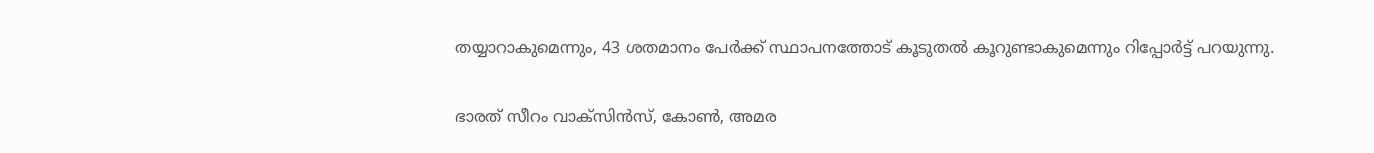തയ്യാറാകുമെന്നും, 43 ശതമാനം പേര്‍ക്ക് സ്ഥാപനത്തോട് കൂടുതല്‍ കൂറുണ്ടാകുമെന്നും റിപ്പോര്‍ട്ട് പറയുന്നു.

ഭാരത് സീറം വാക്‌സിന്‍സ്, കോണ്‍, അമര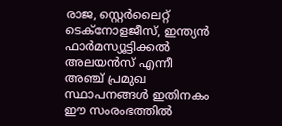രാജ, സ്റ്റെര്‍ലൈറ്റ് ടെക്‌നോളജീസ്, ഇന്ത്യന്‍ ഫാര്‍മസ്യൂട്ടിക്കല്‍ അലയന്‍സ് എന്നീ അഞ്ച് പ്രമുഖ സ്ഥാപനങ്ങള്‍ ഇതിനകം ഈ സംരംഭത്തില്‍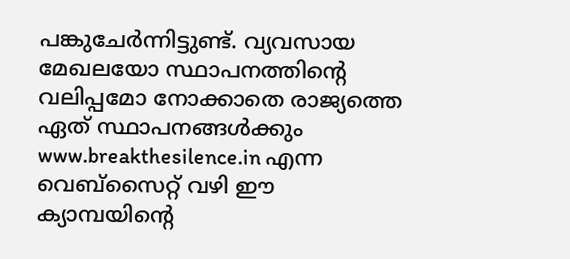പങ്കുചേര്‍ന്നിട്ടുണ്ട്. വ്യവസായ മേഖലയോ സ്ഥാപനത്തിന്റെ വലിപ്പമോ നോക്കാതെ രാജ്യത്തെ ഏത് സ്ഥാപനങ്ങള്‍ക്കും www.breakthesilence.in എന്ന വെബ്‌സൈറ്റ് വഴി ഈ ക്യാമ്പയിന്റെ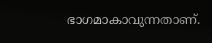ഭാഗമാകാവുന്നതാണ്.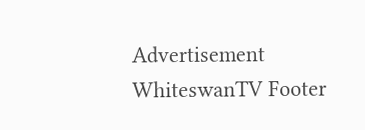Advertisement
WhiteswanTV Footer